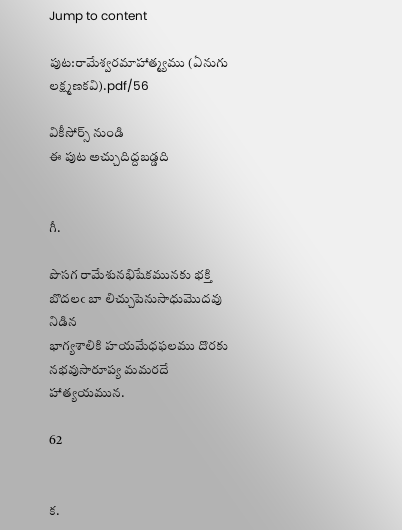Jump to content

పుట:రామేశ్వరమాహాత్మ్యము (ఏనుగు లక్ష్మణకవి).pdf/56

వికీసోర్స్ నుండి
ఈ పుట అచ్చుదిద్దబడ్డది


గీ.

పొసగ రామేశునభిషేకమునకు భక్తి
బొదలఁ బా లిచ్చుపెనుసాధుమొదవు నిడిన
భాగ్యశాలికి హయమేధఫలము దొరకు
నభవుసారూప్య మమరదే హాత్యయమున.

62


క.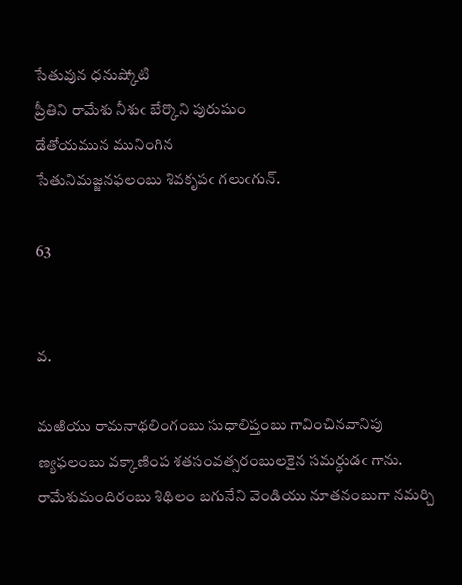సేతువున ధనుష్కోటి
ప్రీతిని రామేశు నీశుఁ బేర్కొని పురుషుం
డేతోయమున మునింగిన
సేతునిమజ్జనఫలంబు శివకృపఁ గలుఁగున్.

63


వ.

మఱియు రామనాథలింగంబు సుధాలిప్తంబు గావించినవానిపు
ణ్యఫలంబు వక్కాణింప శతసంవత్సరంబులకైన సమర్ధుడఁ గాను.
రామేశుమందిరంబు శిథిలం బగునేని వెండియు నూతనంబుగా నమర్చి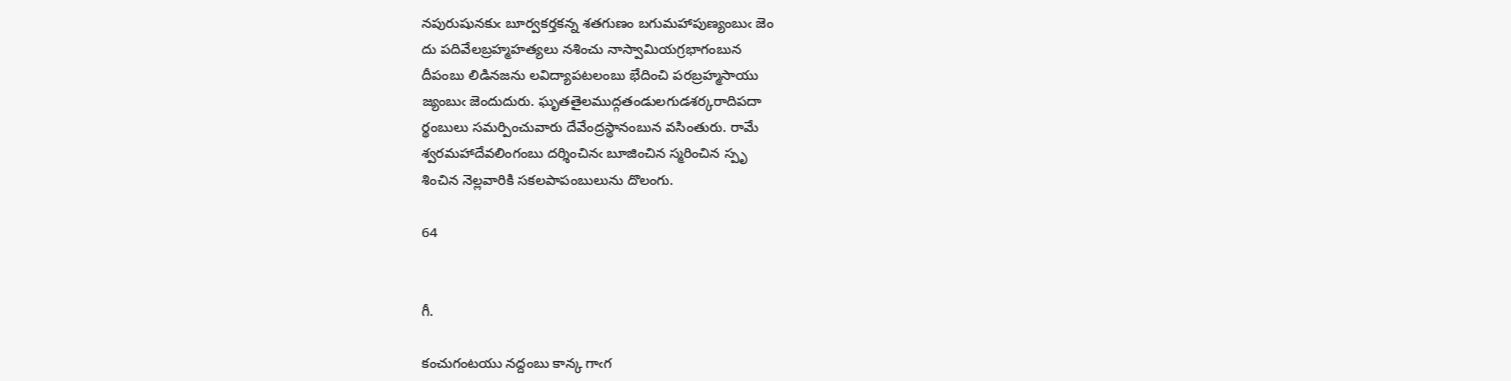నపురుషునకుఁ బూర్వకర్తకన్న శతగుణం బగుమహాపుణ్యంబుఁ జెం
దు పదివేలబ్రహ్మహత్యలు నశించు నాస్వామియగ్రభాగంబున
దీపంబు లిడినజను లవిద్యాపటలంబు భేదించి పరబ్రహ్మసాయు
జ్యంబుఁ జెందుదురు. ఘృతతైలముద్గతండులగుడశర్కరాదిపదా
ర్థంబులు సమర్పించువారు దేవేంద్రస్థానంబున వసింతురు. రామే
శ్వరమహాదేవలింగంబు దర్శించినఁ బూజించిన స్మరించిన స్పృ
శించిన నెల్లవారికి సకలపాపంబులును దొలంగు.

64


గీ.

కంచుగంటయు నద్దంబు కాన్క గాఁగ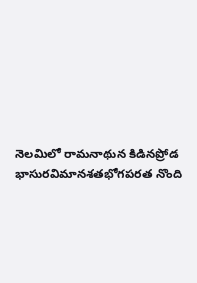నెలమిలో రామనాథున కిడినప్రోడ
భాసురవిమానశతభోగపరత నొంది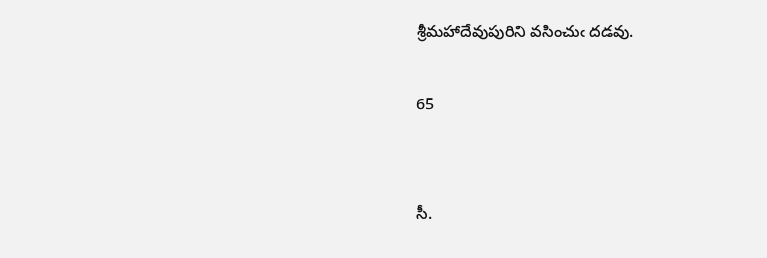శ్రీమహాదేవుపురిని వసించుఁ దడవు.

65


సీ.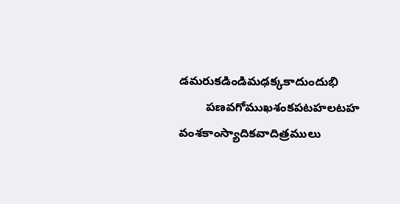డమరుకడిండిమఢక్కకాదుందుభి
        పణవగోముఖశంకపటహలటహ
వంశకాంస్యాదికవాదిత్రములు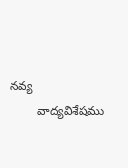నవ్య
        వాద్యవిశేషము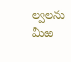ల్వలను మీఱ